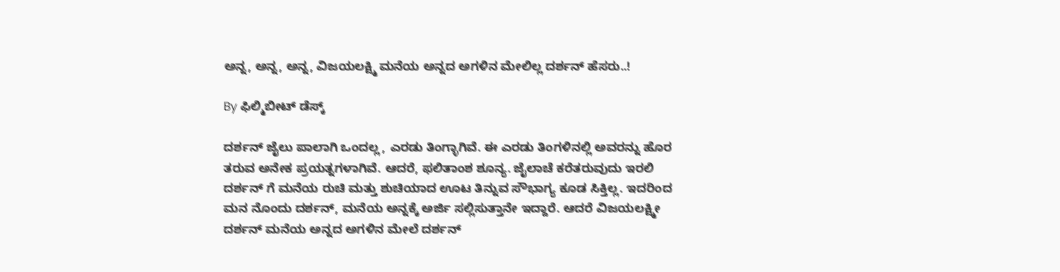ಅನ್ನ, ಅನ್ನ, ಅನ್ನ, ವಿಜಯಲಕ್ಷ್ಮಿ ಮನೆಯ ಅನ್ನದ ಅಗಳಿನ ಮೇಲಿಲ್ಲ ದರ್ಶನ್ ಹೆಸರು..!

By ಫಿಲ್ಮಿಬೀಟ್ ಡೆಸ್ಕ್

ದರ್ಶನ್ ಜೈಲು ಪಾಲಾಗಿ ಒಂದಲ್ಲ, ಎರಡು ತಿಂಗ್ಳಾಗಿವೆ. ಈ ಎರಡು ತಿಂಗಳಿನಲ್ಲಿ ಅವರನ್ನು ಹೊರ ತರುವ ಅನೇಕ ಪ್ರಯತ್ನಗಳಾಗಿವೆ. ಆದರೆ, ಫಲಿತಾಂಶ ಶೂನ್ಯ. ಜೈಲಾಚೆ ಕರೆತರುವುದು ಇರಲಿ ದರ್ಶನ್‌ ಗೆ ಮನೆಯ ರುಚಿ ಮತ್ತು ಶುಚಿಯಾದ ಊಟ ತಿನ್ನುವ ಸೌಭಾಗ್ಯ ಕೂಡ ಸಿಕ್ತಿಲ್ಲ. ಇದರಿಂದ ಮನ ನೊಂದು ದರ್ಶನ್, ಮನೆಯ ಅನ್ನಕ್ಕೆ ಅರ್ಜಿ ಸಲ್ಲಿಸುತ್ತಾನೇ ಇದ್ದಾರೆ. ಆದರೆ ವಿಜಯಲಕ್ಷ್ಮೀ ದರ್ಶನ್ ಮನೆಯ ಅನ್ನದ ಅಗಳಿನ ಮೇಲೆ ದರ್ಶನ್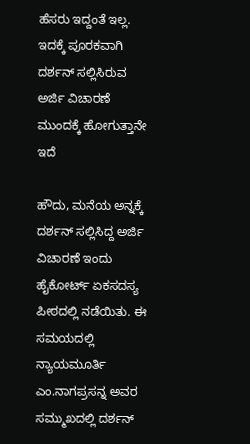ಹೆಸರು ಇದ್ದಂತೆ ಇಲ್ಲ. ಇದಕ್ಕೆ ಪೂರಕವಾಗಿ ದರ್ಶನ್ ಸಲ್ಲಿಸಿರುವ ಅರ್ಜಿ ವಿಚಾರಣೆ ಮುಂದಕ್ಕೆ ಹೋಗುತ್ತಾನೇ ಇದೆ

ಹೌದು, ಮನೆಯ ಅನ್ನಕ್ಕೆ ದರ್ಶನ್ ಸಲ್ಲಿಸಿದ್ದ ಅರ್ಜಿ ವಿಚಾರಣೆ ಇಂದು ಹೈಕೋರ್ಟ್ ಏಕಸದಸ್ಯ ಪೀಠದಲ್ಲಿ ನಡೆಯಿತು. ಈ ಸಮಯದಲ್ಲಿ ನ್ಯಾಯಮೂರ್ತಿ ಎಂ.ನಾಗಪ್ರಸನ್ನ ಅವರ ಸಮ್ಮುಖದಲ್ಲಿ ದರ್ಶನ್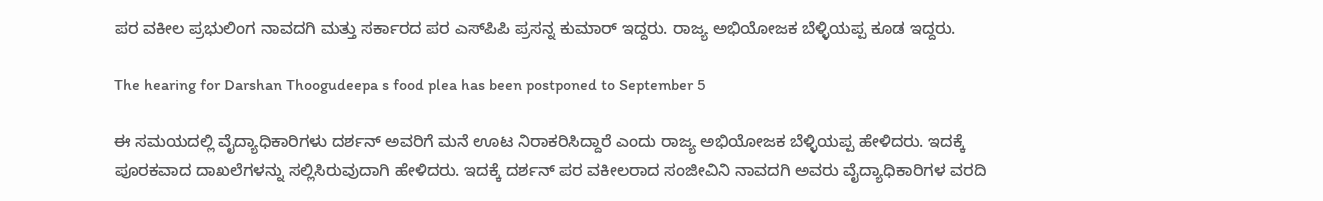ಪರ ವಕೀಲ ಪ್ರಭುಲಿಂಗ ನಾವದಗಿ ಮತ್ತು ಸರ್ಕಾರದ ಪರ ಎಸ್‌ಪಿಪಿ ಪ್ರಸನ್ನ ಕುಮಾರ್ ಇದ್ದರು. ರಾಜ್ಯ ಅಭಿಯೋಜಕ ಬೆಳ್ಳಿಯಪ್ಪ ಕೂಡ ಇದ್ದರು.

The hearing for Darshan Thoogudeepa s food plea has been postponed to September 5

ಈ ಸಮಯದಲ್ಲಿ ವೈದ್ಯಾಧಿಕಾರಿಗಳು ದರ್ಶನ್ ಅವರಿಗೆ ಮನೆ ಊಟ ನಿರಾಕರಿಸಿದ್ದಾರೆ ಎಂದು ರಾಜ್ಯ ಅಭಿಯೋಜಕ ಬೆಳ್ಳಿಯಪ್ಪ ಹೇಳಿದರು. ಇದಕ್ಕೆ ಪೂರಕವಾದ ದಾಖಲೆಗಳನ್ನು ಸಲ್ಲಿಸಿರುವುದಾಗಿ ಹೇಳಿದರು. ಇದಕ್ಕೆ ದರ್ಶನ್ ಪರ ವಕೀಲರಾದ ಸಂಜೀವಿನಿ ನಾವದಗಿ ಅವರು ವೈದ್ಯಾಧಿಕಾರಿಗಳ ವರದಿ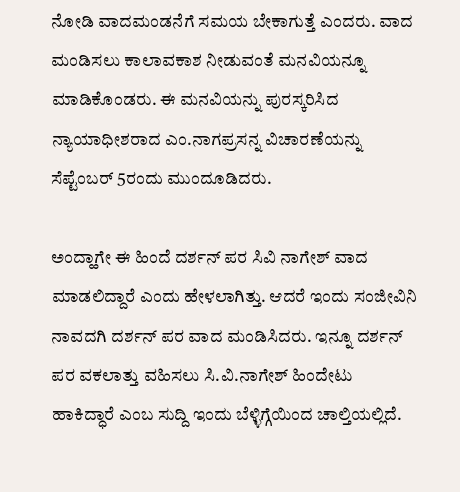ನೋಡಿ ವಾದಮಂಡನೆಗೆ ಸಮಯ ಬೇಕಾಗುತ್ತೆ ಎಂದರು. ವಾದ ಮಂಡಿಸಲು ಕಾಲಾವಕಾಶ ನೀಡುವಂತೆ ಮನವಿಯನ್ನೂ ಮಾಡಿಕೊಂಡರು. ಈ ಮನವಿಯನ್ನು ಪುರಸ್ಕರಿಸಿದ ನ್ಯಾಯಾಧೀಶರಾದ ಎಂ.ನಾಗಪ್ರಸನ್ನ ವಿಚಾರಣೆಯನ್ನು ಸೆಪ್ಟೆಂಬರ್ 5ರಂದು ಮುಂದೂಡಿದರು.

ಅಂದ್ಹಾಗೇ ಈ ಹಿಂದೆ ದರ್ಶನ್ ಪರ ಸಿವಿ ನಾಗೇಶ್ ವಾದ ಮಾಡಲಿದ್ದಾರೆ ಎಂದು ಹೇಳಲಾಗಿತ್ತು. ಆದರೆ ಇಂದು ಸಂಜೀವಿನಿ ನಾವದಗಿ ದರ್ಶನ್ ಪರ ವಾದ ಮಂಡಿಸಿದರು. ಇನ್ನೂ ದರ್ಶನ್ ಪರ ವಕಲಾತ್ತು ವಹಿಸಲು ಸಿ.ವಿ.ನಾಗೇಶ್ ಹಿಂದೇಟು ಹಾಕಿದ್ಧಾರೆ ಎಂಬ ಸುದ್ದಿ ಇಂದು ಬೆಳ್ಳಿಗ್ಗೆಯಿಂದ ಚಾಲ್ತಿಯಲ್ಲಿದೆ.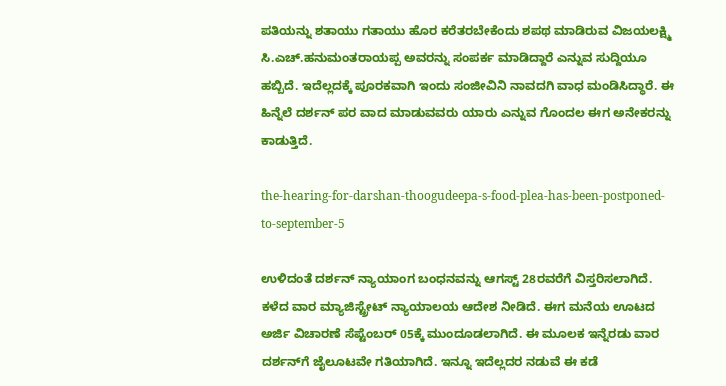ಪತಿಯನ್ನು ಶತಾಯು ಗತಾಯು ಹೊರ ಕರೆತರಬೇಕೆಂದು ಶಪಥ ಮಾಡಿರುವ ವಿಜಯಲಕ್ಷ್ಮಿ ಸಿ.ಎಚ್.ಹನುಮಂತರಾಯಪ್ಪ ಅವರನ್ನು ಸಂಪರ್ಕ ಮಾಡಿದ್ದಾರೆ ಎನ್ನುವ ಸುದ್ದಿಯೂ ಹಬ್ಬಿದೆ. ಇದೆಲ್ಲದಕ್ಕೆ ಪೂರಕವಾಗಿ ಇಂದು ಸಂಜೀವಿನಿ ನಾವದಗಿ ವಾಧ ಮಂಡಿಸಿದ್ಧಾರೆ. ಈ ಹಿನ್ನೆಲೆ ದರ್ಶನ್ ಪರ ವಾದ ಮಾಡುವವರು ಯಾರು ಎನ್ನುವ ಗೊಂದಲ ಈಗ ಅನೇಕರನ್ನು ಕಾಡುತ್ತಿದೆ.

the-hearing-for-darshan-thoogudeepa-s-food-plea-has-been-postponed-to-september-5

ಉಳಿದಂತೆ ದರ್ಶನ್ ನ್ಯಾಯಾಂಗ ಬಂಧನವನ್ನು ಆಗಸ್ಟ್ 28ರವರೆಗೆ ವಿಸ್ತರಿಸಲಾಗಿದೆ. ಕಳೆದ ವಾರ ಮ್ಯಾಜಿಸ್ಟ್ರೇಟ್ ನ್ಯಾಯಾಲಯ ಆದೇಶ ನೀಡಿದೆ. ಈಗ ಮನೆಯ ಊಟದ ಅರ್ಜಿ ವಿಚಾರಣೆ ಸೆಪ್ಟೆಂಬರ್ 05ಕ್ಕೆ ಮುಂದೂಡಲಾಗಿದೆ. ಈ ಮೂಲಕ ಇನ್ನೆರಡು ವಾರ ದರ್ಶನ್‌ಗೆ ಜೈಲೂಟವೇ ಗತಿಯಾಗಿದೆ. ಇನ್ನೂ ಇದೆಲ್ಲದರ ನಡುವೆ ಈ ಕಡೆ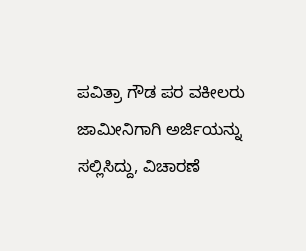ಪವಿತ್ರಾ ಗೌಡ ಪರ ವಕೀಲರು ಜಾಮೀನಿಗಾಗಿ ಅರ್ಜಿಯನ್ನು ಸಲ್ಲಿಸಿದ್ದು, ವಿಚಾರಣೆ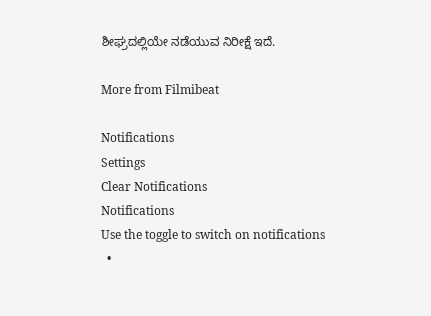ಶೀಘ್ರದಲ್ಲಿಯೇ ನಡೆಯುವ ನಿರೀಕ್ಷೆ ಇದೆ.

More from Filmibeat

Notifications
Settings
Clear Notifications
Notifications
Use the toggle to switch on notifications
  •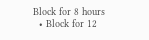Block for 8 hours
  • Block for 12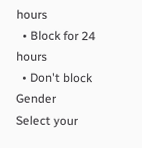hours
  • Block for 24 hours
  • Don't block
Gender
Select your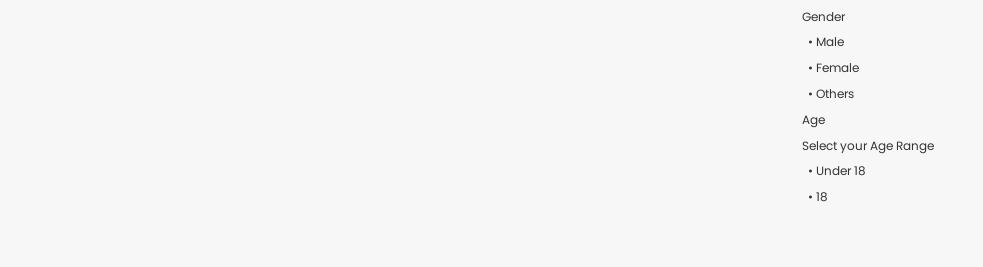Gender
  • Male
  • Female
  • Others
Age
Select your Age Range
  • Under 18
  • 18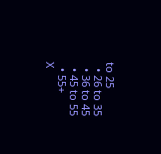to 25
  • 26 to 35
  • 36 to 45
  • 45 to 55
  • 55+
X